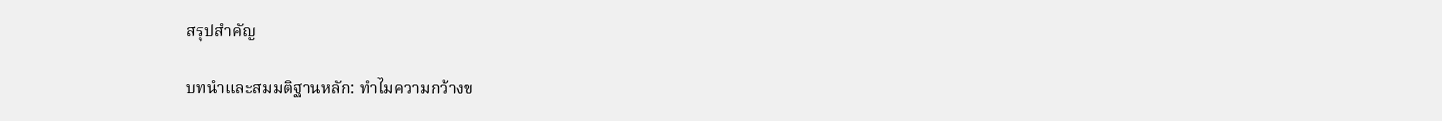สรุปสำคัญ

บทนำและสมมติฐานหลัก: ทำไมความกว้างข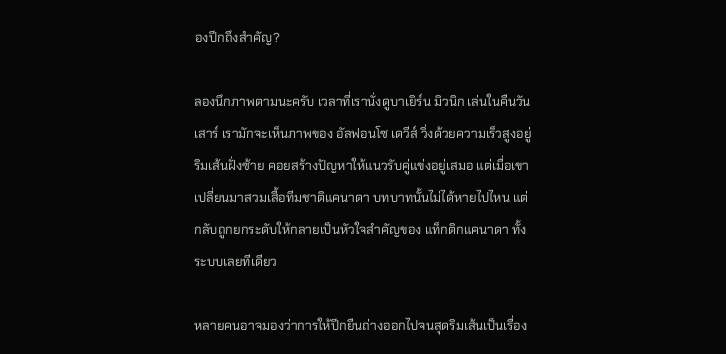องปีกถึงสำคัญ?

ลองนึกภาพตามนะครับ เวลาที่เรานั่งดูบาเยิร์น มิวนิก เล่นในคืนวันเสาร์ เรามักจะเห็นภาพของ อัลฟอนโซ เดวีส์ วิ่งด้วยความเร็วสูงอยู่ริมเส้นฝั่งซ้าย คอยสร้างปัญหาให้แนวรับคู่แข่งอยู่เสมอ แต่เมื่อเขาเปลี่ยนมาสวมเสื้อทีมชาติแคนาดา บทบาทนั้นไม่ได้หายไปไหน แต่กลับถูกยกระดับให้กลายเป็นหัวใจสำคัญของ แท็กติกแคนาดา ทั้งระบบเลยทีเดียว

หลายคนอาจมองว่าการให้ปีกยืนถ่างออกไปจนสุดริมเส้นเป็นเรื่อง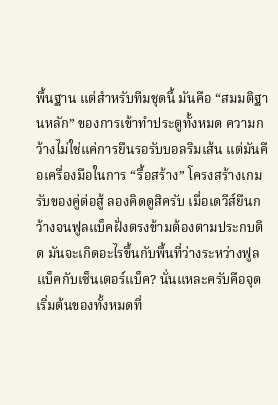พื้นฐาน แต่สำหรับทีมชุดนี้ มันคือ “สมมติฐานหลัก” ของการเข้าทำประตูทั้งหมด ความกว้างไม่ใช่แค่การยืนรอรับบอลริมเส้น แต่มันคือเครื่องมือในการ “รื้อสร้าง” โครงสร้างเกมรับของคู่ต่อสู้ ลองคิดดูสิครับ เมื่อเดวีส์ยืนกว้างจนฟูลแบ็คฝั่งตรงข้ามต้องตามประกบติด มันจะเกิดอะไรขึ้นกับพื้นที่ว่างระหว่างฟูลแบ็คกับเซ็นเตอร์แบ็ค? นั่นแหละครับคือจุดเริ่มต้นของทั้งหมดที่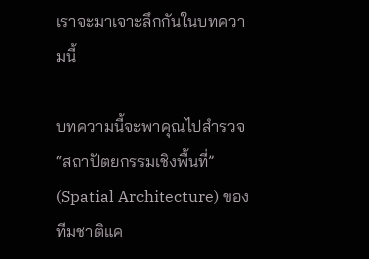เราจะมาเจาะลึกกันในบทความนี้

บทความนี้จะพาคุณไปสำรวจ “สถาปัตยกรรมเชิงพื้นที่” (Spatial Architecture) ของทีมชาติแค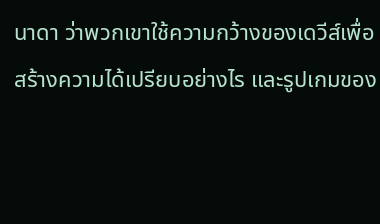นาดา ว่าพวกเขาใช้ความกว้างของเดวีส์เพื่อสร้างความได้เปรียบอย่างไร และรูปเกมของ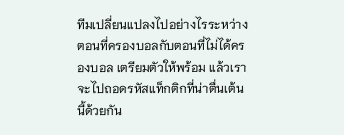ทีมเปลี่ยนแปลงไปอย่างไรระหว่างตอนที่ครองบอลกับตอนที่ไม่ได้ครองบอล เตรียมตัวให้พร้อม แล้วเราจะไปถอดรหัสแท็กติกที่น่าตื่นเต้นนี้ด้วยกัน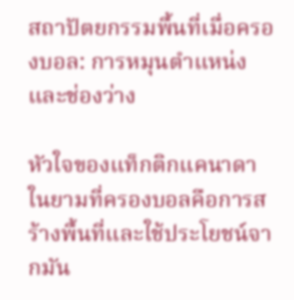สถาปัตยกรรมพื้นที่เมื่อครองบอล: การหมุนตำแหน่งและช่องว่าง

หัวใจของแท็กติกแคนาดาในยามที่ครองบอลคือการสร้างพื้นที่และใช้ประโยชน์จากมัน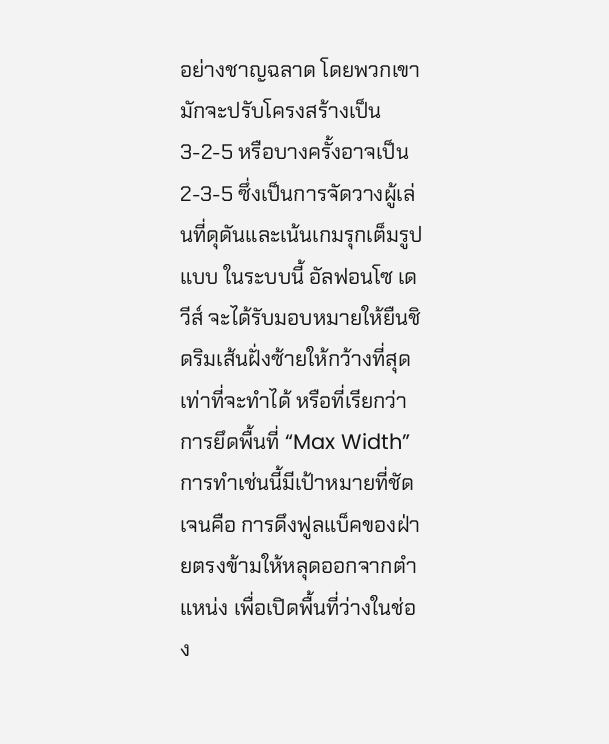อย่างชาญฉลาด โดยพวกเขามักจะปรับโครงสร้างเป็น 3-2-5 หรือบางครั้งอาจเป็น 2-3-5 ซึ่งเป็นการจัดวางผู้เล่นที่ดุดันและเน้นเกมรุกเต็มรูปแบบ ในระบบนี้ อัลฟอนโซ เดวีส์ จะได้รับมอบหมายให้ยืนชิดริมเส้นฝั่งซ้ายให้กว้างที่สุดเท่าที่จะทำได้ หรือที่เรียกว่าการยึดพื้นที่ “Max Width” การทำเช่นนี้มีเป้าหมายที่ชัดเจนคือ การดึงฟูลแบ็คของฝ่ายตรงข้ามให้หลุดออกจากตำแหน่ง เพื่อเปิดพื้นที่ว่างในช่อง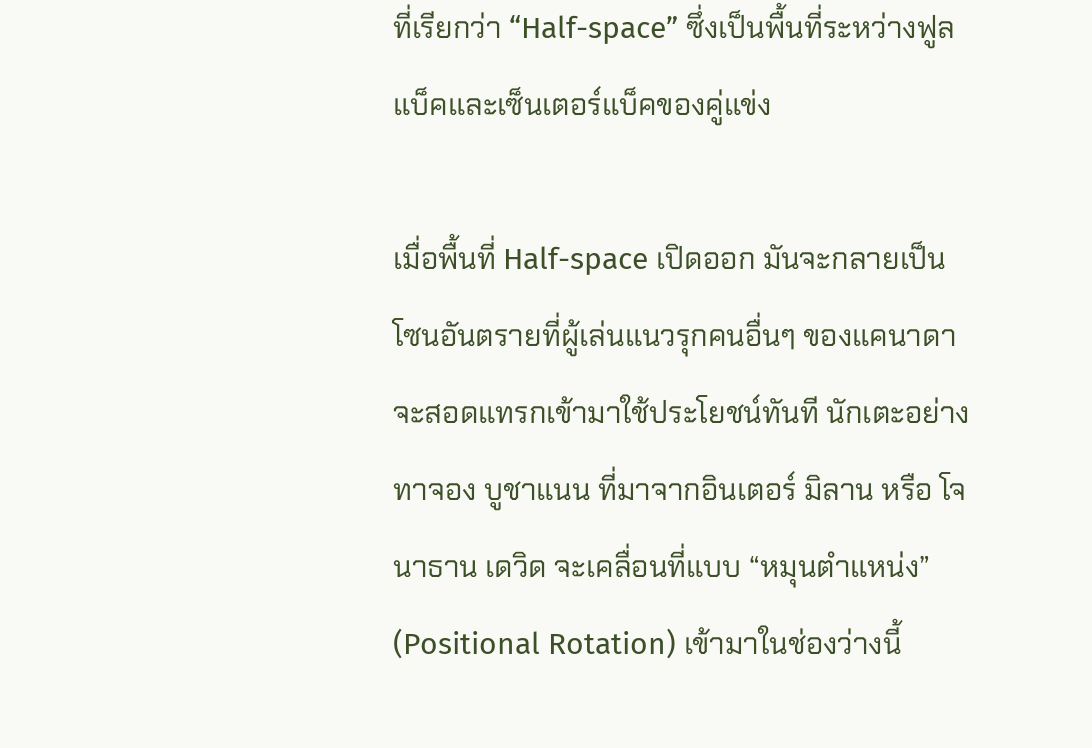ที่เรียกว่า “Half-space” ซึ่งเป็นพื้นที่ระหว่างฟูลแบ็คและเซ็นเตอร์แบ็คของคู่แข่ง

เมื่อพื้นที่ Half-space เปิดออก มันจะกลายเป็นโซนอันตรายที่ผู้เล่นแนวรุกคนอื่นๆ ของแคนาดาจะสอดแทรกเข้ามาใช้ประโยชน์ทันที นักเตะอย่าง ทาจอง บูชาแนน ที่มาจากอินเตอร์ มิลาน หรือ โจนาธาน เดวิด จะเคลื่อนที่แบบ “หมุนตำแหน่ง” (Positional Rotation) เข้ามาในช่องว่างนี้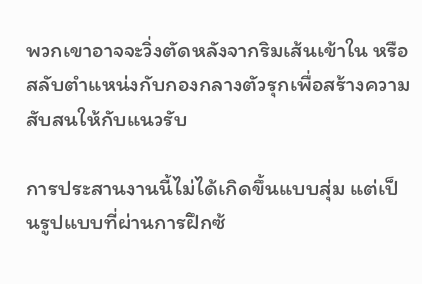พวกเขาอาจจะวิ่งตัดหลังจากริมเส้นเข้าใน หรือสลับตำแหน่งกับกองกลางตัวรุกเพื่อสร้างความสับสนให้กับแนวรับ

การประสานงานนี้ไม่ได้เกิดขึ้นแบบสุ่ม แต่เป็นรูปแบบที่ผ่านการฝึกซ้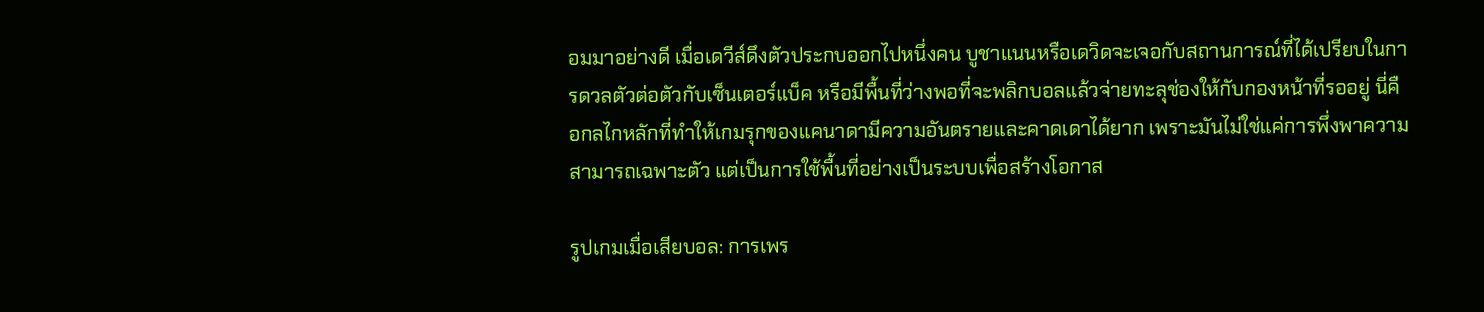อมมาอย่างดี เมื่อเดวีส์ดึงตัวประกบออกไปหนึ่งคน บูชาแนนหรือเดวิดจะเจอกับสถานการณ์ที่ได้เปรียบในการดวลตัวต่อตัวกับเซ็นเตอร์แบ็ค หรือมีพื้นที่ว่างพอที่จะพลิกบอลแล้วจ่ายทะลุช่องให้กับกองหน้าที่รออยู่ นี่คือกลไกหลักที่ทำให้เกมรุกของแคนาดามีความอันตรายและคาดเดาได้ยาก เพราะมันไม่ใช่แค่การพึ่งพาความสามารถเฉพาะตัว แต่เป็นการใช้พื้นที่อย่างเป็นระบบเพื่อสร้างโอกาส

รูปเกมเมื่อเสียบอล: การเพร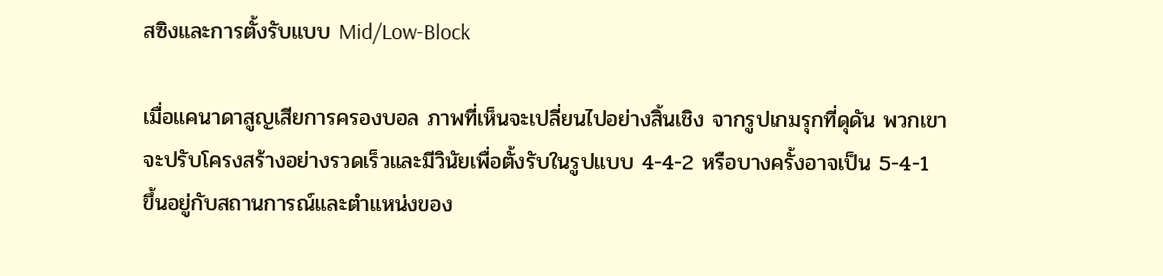สซิงและการตั้งรับแบบ Mid/Low-Block

เมื่อแคนาดาสูญเสียการครองบอล ภาพที่เห็นจะเปลี่ยนไปอย่างสิ้นเชิง จากรูปเกมรุกที่ดุดัน พวกเขาจะปรับโครงสร้างอย่างรวดเร็วและมีวินัยเพื่อตั้งรับในรูปแบบ 4-4-2 หรือบางครั้งอาจเป็น 5-4-1 ขึ้นอยู่กับสถานการณ์และตำแหน่งของ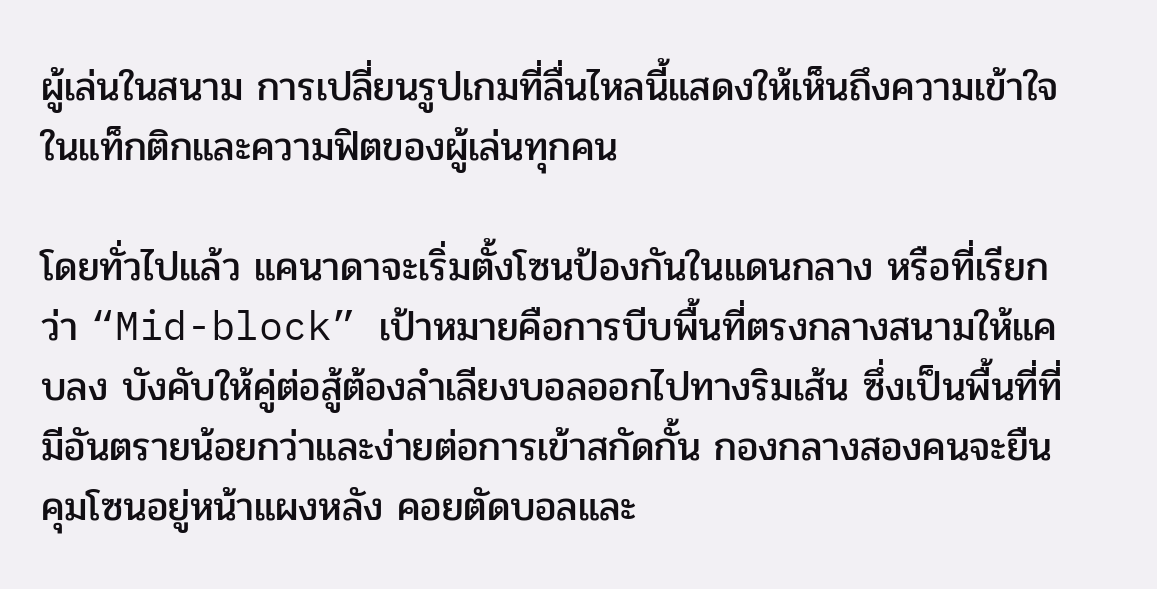ผู้เล่นในสนาม การเปลี่ยนรูปเกมที่ลื่นไหลนี้แสดงให้เห็นถึงความเข้าใจในแท็กติกและความฟิตของผู้เล่นทุกคน

โดยทั่วไปแล้ว แคนาดาจะเริ่มตั้งโซนป้องกันในแดนกลาง หรือที่เรียกว่า “Mid-block” เป้าหมายคือการบีบพื้นที่ตรงกลางสนามให้แคบลง บังคับให้คู่ต่อสู้ต้องลำเลียงบอลออกไปทางริมเส้น ซึ่งเป็นพื้นที่ที่มีอันตรายน้อยกว่าและง่ายต่อการเข้าสกัดกั้น กองกลางสองคนจะยืนคุมโซนอยู่หน้าแผงหลัง คอยตัดบอลและ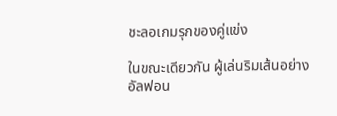ชะลอเกมรุกของคู่แข่ง

ในขณะเดียวกัน ผู้เล่นริมเส้นอย่างอัลฟอน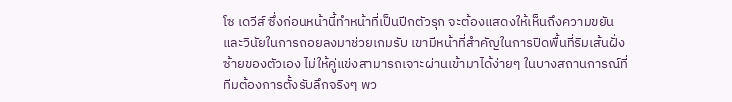โซ เดวีส์ ซึ่งก่อนหน้านี้ทำหน้าที่เป็นปีกตัวรุก จะต้องแสดงให้เห็นถึงความขยันและวินัยในการถอยลงมาช่วยเกมรับ เขามีหน้าที่สำคัญในการปิดพื้นที่ริมเส้นฝั่งซ้ายของตัวเอง ไม่ให้คู่แข่งสามารถเจาะผ่านเข้ามาได้ง่ายๆ ในบางสถานการณ์ที่ทีมต้องการตั้งรับลึกจริงๆ พว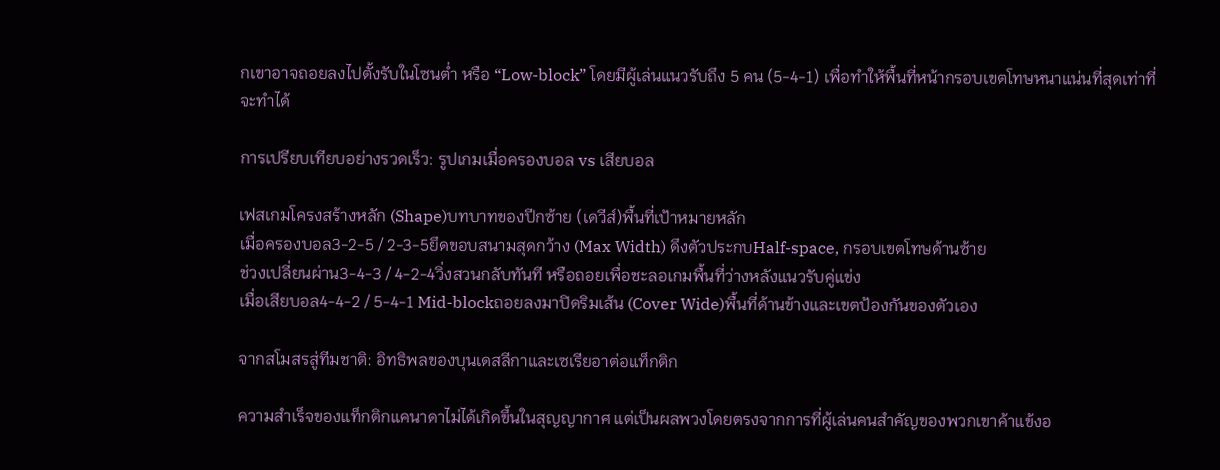กเขาอาจถอยลงไปตั้งรับในโซนต่ำ หรือ “Low-block” โดยมีผู้เล่นแนวรับถึง 5 คน (5-4-1) เพื่อทำให้พื้นที่หน้ากรอบเขตโทษหนาแน่นที่สุดเท่าที่จะทำได้

การเปรียบเทียบอย่างรวดเร็ว: รูปเกมเมื่อครองบอล vs เสียบอล

เฟสเกมโครงสร้างหลัก (Shape)บทบาทของปีกซ้าย (เดวีส์)พื้นที่เป้าหมายหลัก
เมื่อครองบอล3-2-5 / 2-3-5ยึดขอบสนามสุดกว้าง (Max Width) ดึงตัวประกบHalf-space, กรอบเขตโทษด้านซ้าย
ช่วงเปลี่ยนผ่าน3-4-3 / 4-2-4วิ่งสวนกลับทันที หรือถอยเพื่อชะลอเกมพื้นที่ว่างหลังแนวรับคู่แข่ง
เมื่อเสียบอล4-4-2 / 5-4-1 Mid-blockถอยลงมาปิดริมเส้น (Cover Wide)พื้นที่ด้านข้างและเขตป้องกันของตัวเอง

จากสโมสรสู่ทีมชาติ: อิทธิพลของบุนเดสลีกาและเซเรียอาต่อแท็กติก

ความสำเร็จของแท็กติกแคนาดาไม่ได้เกิดขึ้นในสุญญากาศ แต่เป็นผลพวงโดยตรงจากการที่ผู้เล่นคนสำคัญของพวกเขาค้าแข้งอ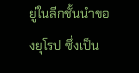ยู่ในลีกชั้นนำของยุโรป ซึ่งเป็น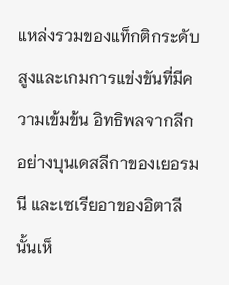แหล่งรวมของแท็กติกระดับสูงและเกมการแข่งขันที่มีความเข้มข้น อิทธิพลจากลีกอย่างบุนเดสลีกาของเยอรมนี และเซเรียอาของอิตาลีนั้นเห็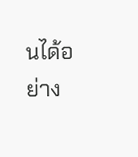นได้อย่าง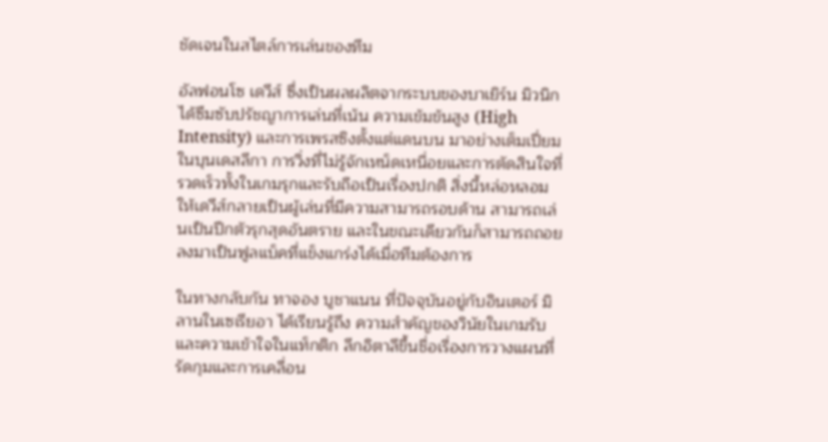ชัดเจนในสไตล์การเล่นของทีม

อัลฟอนโซ เดวีส์ ซึ่งเป็นผลผลิตจากระบบของบาเยิร์น มิวนิก ได้ซึมซับปรัชญาการเล่นที่เน้น ความเข้มข้นสูง (High Intensity) และการเพรสซิงตั้งแต่แดนบน มาอย่างเต็มเปี่ยม ในบุนเดสลีกา การวิ่งที่ไม่รู้จักเหน็ดเหนื่อยและการตัดสินใจที่รวดเร็วทั้งในเกมรุกและรับถือเป็นเรื่องปกติ สิ่งนี้หล่อหลอมให้เดวีส์กลายเป็นผู้เล่นที่มีความสามารถรอบด้าน สามารถเล่นเป็นปีกตัวรุกสุดอันตราย และในขณะเดียวกันก็สามารถถอยลงมาเป็นฟูลแบ็คที่แข็งแกร่งได้เมื่อทีมต้องการ

ในทางกลับกัน ทาจอง บูชาแนน ที่ปัจจุบันอยู่กับอินเตอร์ มิลานในเซเรียอา ได้เรียนรู้ถึง ความสำคัญของวินัยในเกมรับและความเข้าใจในแท็กติก ลีกอิตาลีขึ้นชื่อเรื่องการวางแผนที่รัดกุมและการเคลื่อน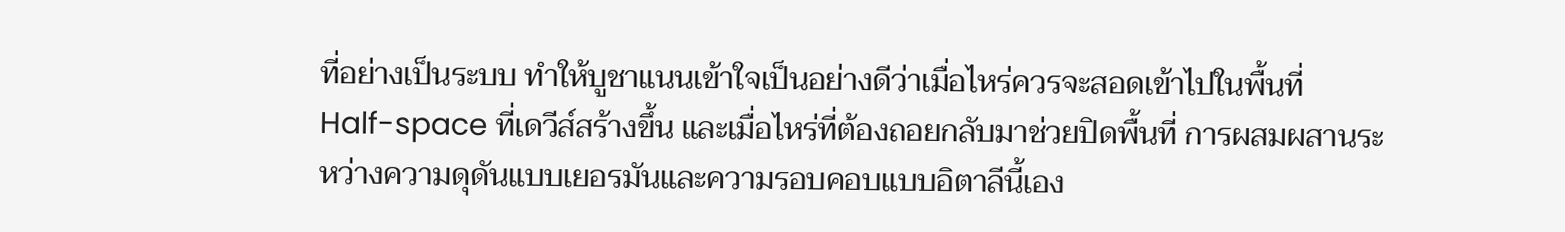ที่อย่างเป็นระบบ ทำให้บูชาแนนเข้าใจเป็นอย่างดีว่าเมื่อไหร่ควรจะสอดเข้าไปในพื้นที่ Half-space ที่เดวีส์สร้างขึ้น และเมื่อไหร่ที่ต้องถอยกลับมาช่วยปิดพื้นที่ การผสมผสานระหว่างความดุดันแบบเยอรมันและความรอบคอบแบบอิตาลีนี้เอง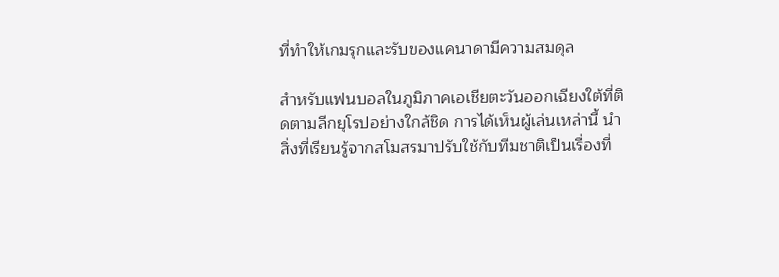ที่ทำให้เกมรุกและรับของแคนาดามีความสมดุล

สำหรับแฟนบอลในภูมิภาคเอเชียตะวันออกเฉียงใต้ที่ติดตามลีกยุโรปอย่างใกล้ชิด การได้เห็นผู้เล่นเหล่านี้ นำสิ่งที่เรียนรู้จากสโมสรมาปรับใช้กับทีมชาติเป็นเรื่องที่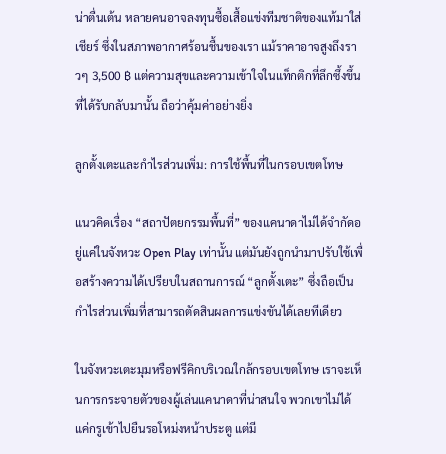น่าตื่นเต้น หลายคนอาจลงทุนซื้อเสื้อแข่งทีมชาติของแท้มาใส่เชียร์ ซึ่งในสภาพอากาศร้อนชื้นของเรา แม้ราคาอาจสูงถึงราวๆ 3,500 ฿ แต่ความสุขและความเข้าใจในแท็กติกที่ลึกซึ้งขึ้นที่ได้รับกลับมานั้น ถือว่าคุ้มค่าอย่างยิ่ง

ลูกตั้งเตะและกำไรส่วนเพิ่ม: การใช้พื้นที่ในกรอบเขตโทษ

แนวคิดเรื่อง “สถาปัตยกรรมพื้นที่” ของแคนาดาไม่ได้จำกัดอยู่แค่ในจังหวะ Open Play เท่านั้น แต่มันยังถูกนำมาปรับใช้เพื่อสร้างความได้เปรียบในสถานการณ์ “ลูกตั้งเตะ” ซึ่งถือเป็นกำไรส่วนเพิ่มที่สามารถตัดสินผลการแข่งขันได้เลยทีเดียว

ในจังหวะเตะมุมหรือฟรีคิกบริเวณใกล้กรอบเขตโทษ เราจะเห็นการกระจายตัวของผู้เล่นแคนาดาที่น่าสนใจ พวกเขาไม่ได้แค่กรูเข้าไปยืนรอโหม่งหน้าประตู แต่มี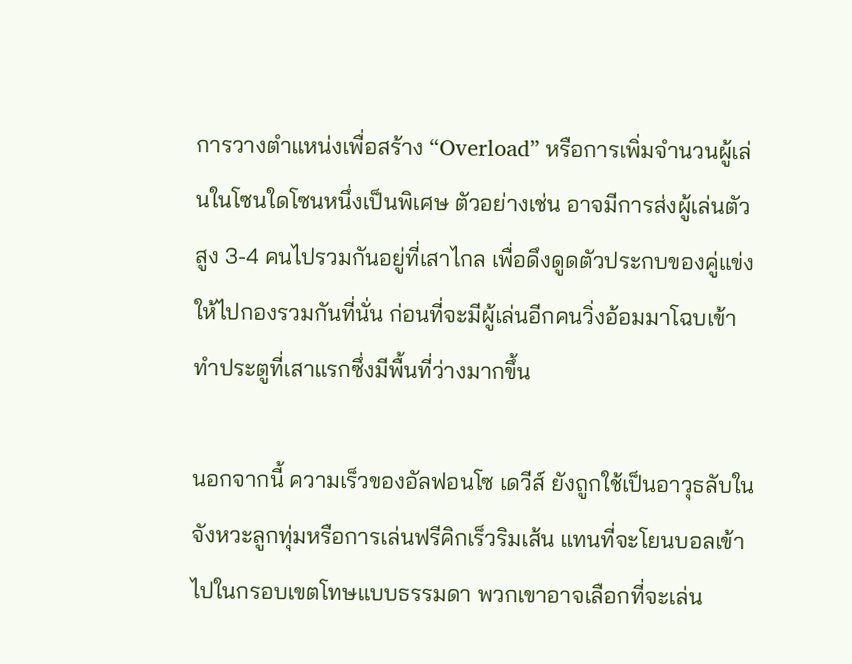การวางตำแหน่งเพื่อสร้าง “Overload” หรือการเพิ่มจำนวนผู้เล่นในโซนใดโซนหนึ่งเป็นพิเศษ ตัวอย่างเช่น อาจมีการส่งผู้เล่นตัวสูง 3-4 คนไปรวมกันอยู่ที่เสาไกล เพื่อดึงดูดตัวประกบของคู่แข่งให้ไปกองรวมกันที่นั่น ก่อนที่จะมีผู้เล่นอีกคนวิ่งอ้อมมาโฉบเข้าทำประตูที่เสาแรกซึ่งมีพื้นที่ว่างมากขึ้น

นอกจากนี้ ความเร็วของอัลฟอนโซ เดวีส์ ยังถูกใช้เป็นอาวุธลับในจังหวะลูกทุ่มหรือการเล่นฟรีคิกเร็วริมเส้น แทนที่จะโยนบอลเข้าไปในกรอบเขตโทษแบบธรรมดา พวกเขาอาจเลือกที่จะเล่น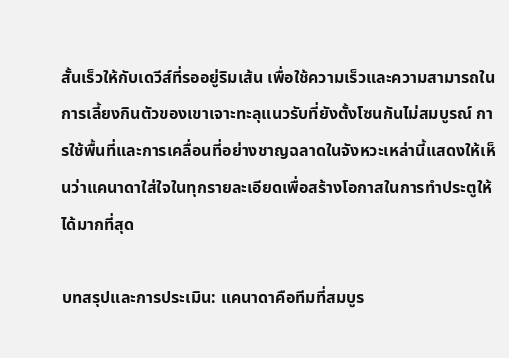สั้นเร็วให้กับเดวีส์ที่รออยู่ริมเส้น เพื่อใช้ความเร็วและความสามารถในการเลี้ยงกินตัวของเขาเจาะทะลุแนวรับที่ยังตั้งโซนกันไม่สมบูรณ์ การใช้พื้นที่และการเคลื่อนที่อย่างชาญฉลาดในจังหวะเหล่านี้แสดงให้เห็นว่าแคนาดาใส่ใจในทุกรายละเอียดเพื่อสร้างโอกาสในการทำประตูให้ได้มากที่สุด

บทสรุปและการประเมิน: แคนาดาคือทีมที่สมบูร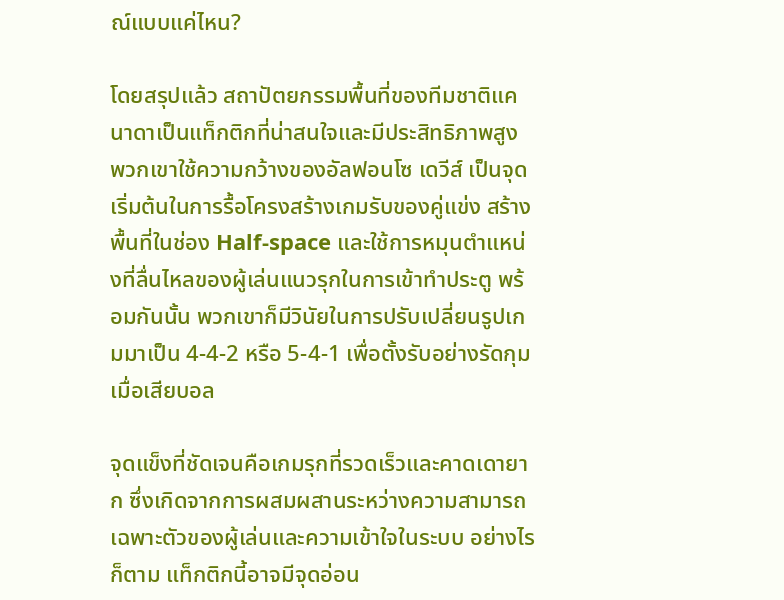ณ์แบบแค่ไหน?

โดยสรุปแล้ว สถาปัตยกรรมพื้นที่ของทีมชาติแคนาดาเป็นแท็กติกที่น่าสนใจและมีประสิทธิภาพสูง พวกเขาใช้ความกว้างของอัลฟอนโซ เดวีส์ เป็นจุดเริ่มต้นในการรื้อโครงสร้างเกมรับของคู่แข่ง สร้างพื้นที่ในช่อง Half-space และใช้การหมุนตำแหน่งที่ลื่นไหลของผู้เล่นแนวรุกในการเข้าทำประตู พร้อมกันนั้น พวกเขาก็มีวินัยในการปรับเปลี่ยนรูปเกมมาเป็น 4-4-2 หรือ 5-4-1 เพื่อตั้งรับอย่างรัดกุมเมื่อเสียบอล

จุดแข็งที่ชัดเจนคือเกมรุกที่รวดเร็วและคาดเดายาก ซึ่งเกิดจากการผสมผสานระหว่างความสามารถเฉพาะตัวของผู้เล่นและความเข้าใจในระบบ อย่างไรก็ตาม แท็กติกนี้อาจมีจุดอ่อน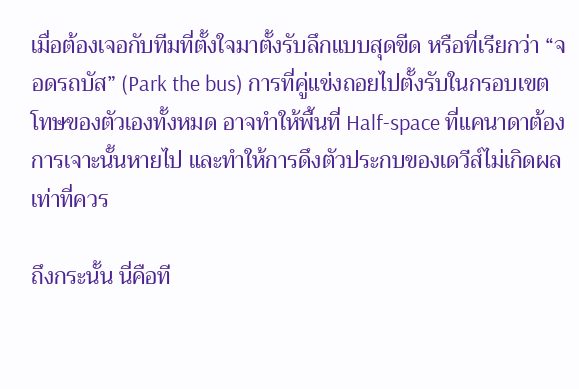เมื่อต้องเจอกับทีมที่ตั้งใจมาตั้งรับลึกแบบสุดขีด หรือที่เรียกว่า “จอดรถบัส” (Park the bus) การที่คู่แข่งถอยไปตั้งรับในกรอบเขตโทษของตัวเองทั้งหมด อาจทำให้พื้นที่ Half-space ที่แคนาดาต้องการเจาะนั้นหายไป และทำให้การดึงตัวประกบของเดวีส์ไม่เกิดผลเท่าที่ควร

ถึงกระนั้น นี่คือที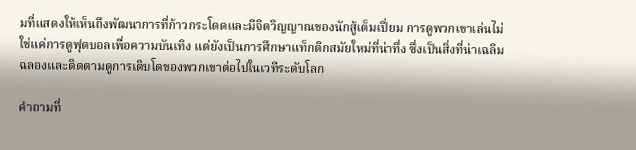มที่แสดงให้เห็นถึงพัฒนาการที่ก้าวกระโดดและมีจิตวิญญาณของนักสู้เต็มเปี่ยม การดูพวกเขาเล่นไม่ใช่แค่การดูฟุตบอลเพื่อความบันเทิง แต่ยังเป็นการศึกษาแท็กติกสมัยใหม่ที่น่าทึ่ง ซึ่งเป็นสิ่งที่น่าเฉลิมฉลองและติดตามดูการเติบโตของพวกเขาต่อไปในเวทีระดับโลก

คำถามที่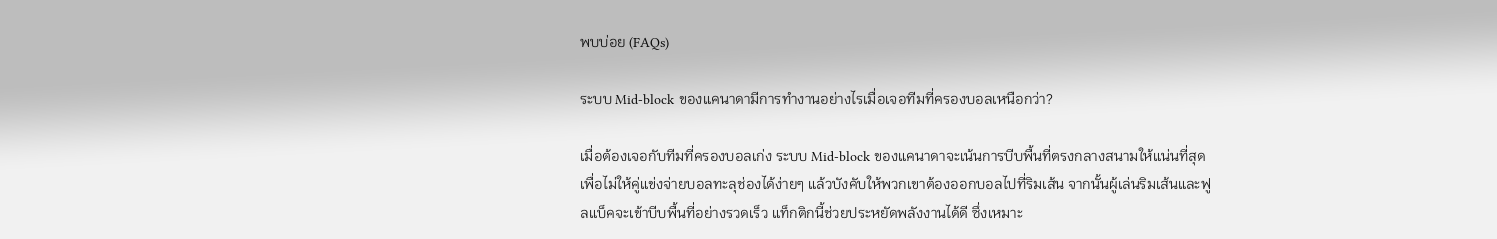พบบ่อย (FAQs)

ระบบ Mid-block ของแคนาดามีการทำงานอย่างไรเมื่อเจอทีมที่ครองบอลเหนือกว่า?

เมื่อต้องเจอกับทีมที่ครองบอลเก่ง ระบบ Mid-block ของแคนาดาจะเน้นการบีบพื้นที่ตรงกลางสนามให้แน่นที่สุดเพื่อไม่ให้คู่แข่งจ่ายบอลทะลุช่องได้ง่ายๆ แล้วบังคับให้พวกเขาต้องออกบอลไปที่ริมเส้น จากนั้นผู้เล่นริมเส้นและฟูลแบ็คจะเข้าบีบพื้นที่อย่างรวดเร็ว แท็กติกนี้ช่วยประหยัดพลังงานได้ดี ซึ่งเหมาะ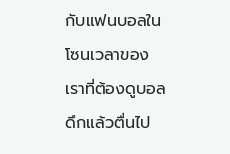กับแฟนบอลในโซนเวลาของเราที่ต้องดูบอลดึกแล้วตื่นไป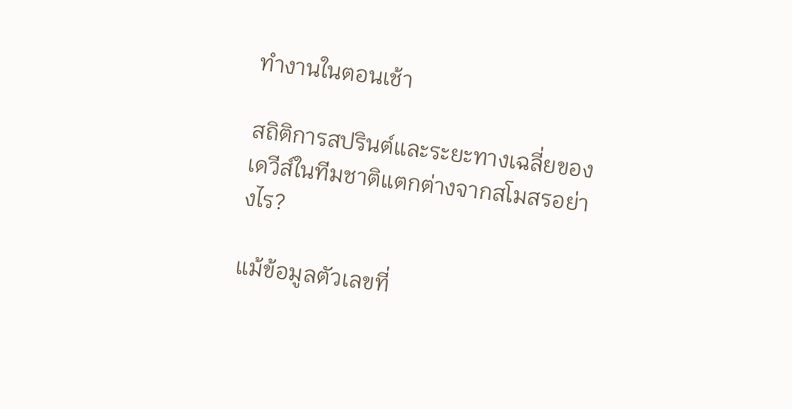ทำงานในตอนเช้า

สถิติการสปรินต์และระยะทางเฉลี่ยของเดวีส์ในทีมชาติแตกต่างจากสโมสรอย่างไร?

แม้ข้อมูลตัวเลขที่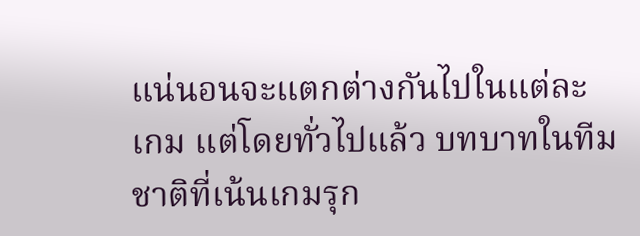แน่นอนจะแตกต่างกันไปในแต่ละเกม แต่โดยทั่วไปแล้ว บทบาทในทีมชาติที่เน้นเกมรุก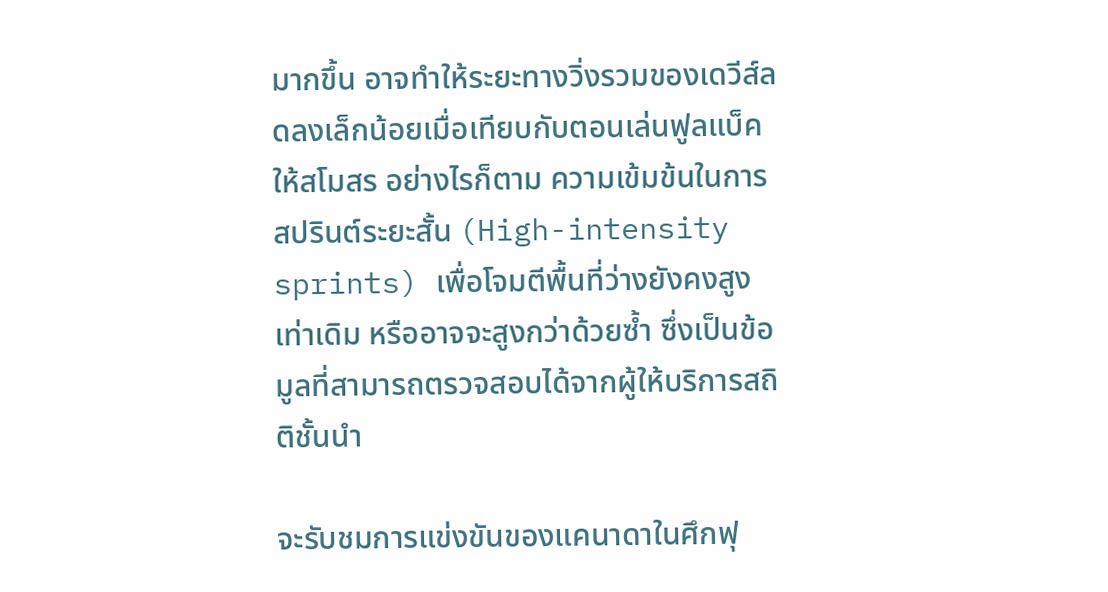มากขึ้น อาจทำให้ระยะทางวิ่งรวมของเดวีส์ลดลงเล็กน้อยเมื่อเทียบกับตอนเล่นฟูลแบ็คให้สโมสร อย่างไรก็ตาม ความเข้มข้นในการสปรินต์ระยะสั้น (High-intensity sprints) เพื่อโจมตีพื้นที่ว่างยังคงสูงเท่าเดิม หรืออาจจะสูงกว่าด้วยซ้ำ ซึ่งเป็นข้อมูลที่สามารถตรวจสอบได้จากผู้ให้บริการสถิติชั้นนำ

จะรับชมการแข่งขันของแคนาดาในศึกฟุ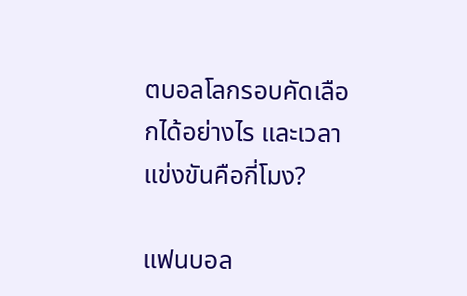ตบอลโลกรอบคัดเลือกได้อย่างไร และเวลาแข่งขันคือกี่โมง?

แฟนบอล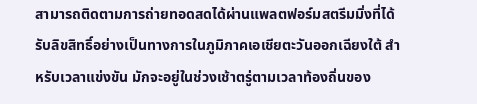สามารถติดตามการถ่ายทอดสดได้ผ่านแพลตฟอร์มสตรีมมิ่งที่ได้รับลิขสิทธิ์อย่างเป็นทางการในภูมิภาคเอเชียตะวันออกเฉียงใต้ สำหรับเวลาแข่งขัน มักจะอยู่ในช่วงเช้าตรู่ตามเวลาท้องถิ่นของ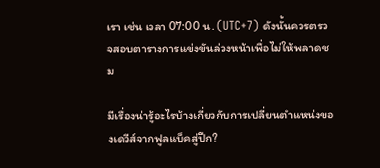เรา เช่น เวลา 07:00 น. (UTC+7) ดังนั้นควรตรวจสอบตารางการแข่งขันล่วงหน้าเพื่อไม่ให้พลาดชม

มีเรื่องน่ารู้อะไรบ้างเกี่ยวกับการเปลี่ยนตำแหน่งของเดวีส์จากฟูลแบ็คสู่ปีก?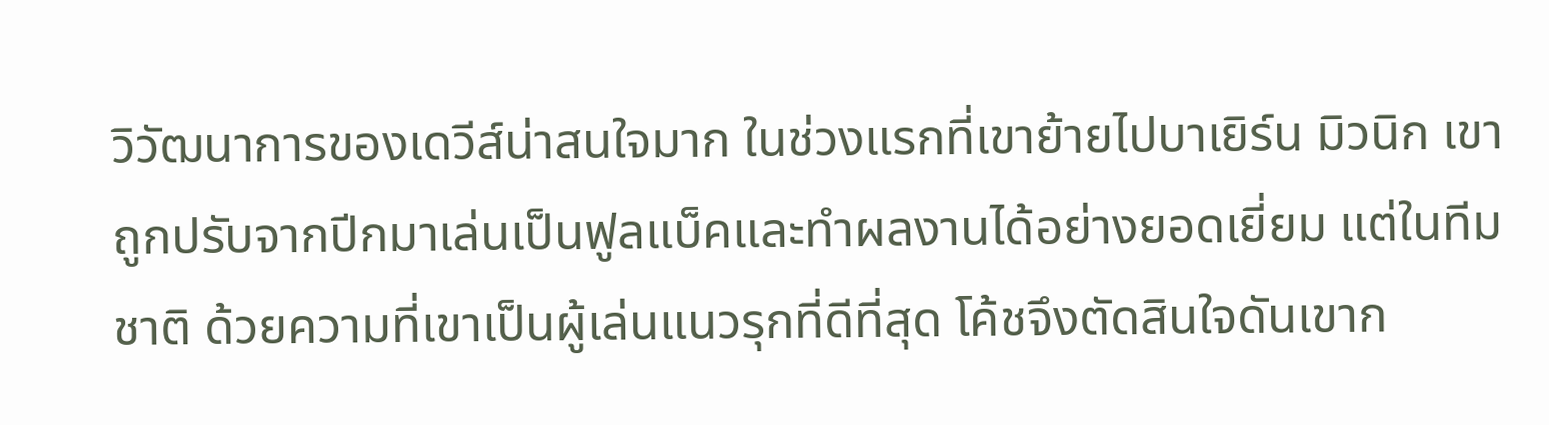วิวัฒนาการของเดวีส์น่าสนใจมาก ในช่วงแรกที่เขาย้ายไปบาเยิร์น มิวนิก เขาถูกปรับจากปีกมาเล่นเป็นฟูลแบ็คและทำผลงานได้อย่างยอดเยี่ยม แต่ในทีมชาติ ด้วยความที่เขาเป็นผู้เล่นแนวรุกที่ดีที่สุด โค้ชจึงตัดสินใจดันเขาก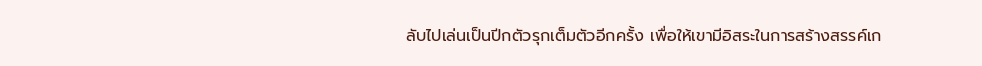ลับไปเล่นเป็นปีกตัวรุกเต็มตัวอีกครั้ง เพื่อให้เขามีอิสระในการสร้างสรรค์เก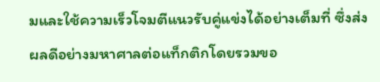มและใช้ความเร็วโจมตีแนวรับคู่แข่งได้อย่างเต็มที่ ซึ่งส่งผลดีอย่างมหาศาลต่อแท็กติกโดยรวมขอ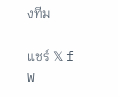งทีม

แชร์ 𝕏 f W